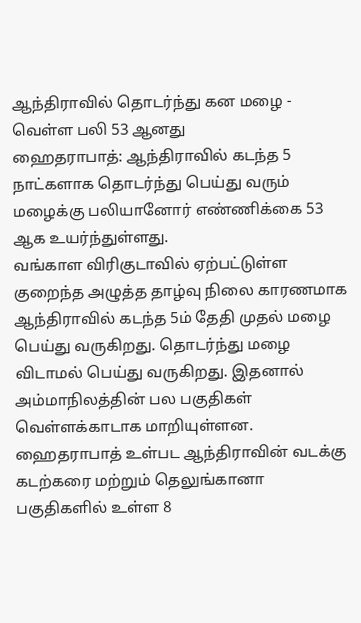ஆந்திராவில் தொடர்ந்து கன மழை - வெள்ள பலி 53 ஆனது
ஹைதராபாத்: ஆந்திராவில் கடந்த 5 நாட்களாக தொடர்ந்து பெய்து வரும் மழைக்கு பலியானோர் எண்ணிக்கை 53 ஆக உயர்ந்துள்ளது.
வங்காள விரிகுடாவில் ஏற்பட்டுள்ள குறைந்த அழுத்த தாழ்வு நிலை காரணமாக ஆந்திராவில் கடந்த 5ம் தேதி முதல் மழை பெய்து வருகிறது. தொடர்ந்து மழை விடாமல் பெய்து வருகிறது. இதனால் அம்மாநிலத்தின் பல பகுதிகள் வெள்ளக்காடாக மாறியுள்ளன.
ஹைதராபாத் உள்பட ஆந்திராவின் வடக்கு கடற்கரை மற்றும் தெலுங்கானா பகுதிகளில் உள்ள 8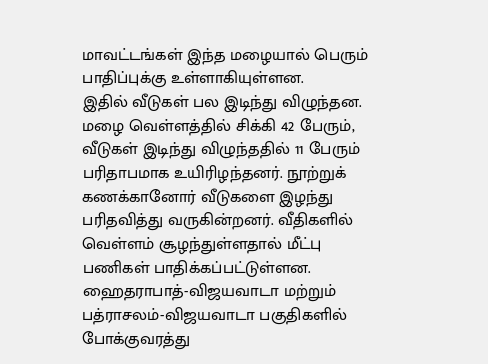மாவட்டங்கள் இந்த மழையால் பெரும் பாதிப்புக்கு உள்ளாகியுள்ளன.
இதில் வீடுகள் பல இடிந்து விழுந்தன. மழை வெள்ளத்தில் சிக்கி 42 பேரும், வீடுகள் இடிந்து விழுந்ததில் 11 பேரும் பரிதாபமாக உயிரிழந்தனர். நூற்றுக் கணக்கானோர் வீடுகளை இழந்து பரிதவித்து வருகின்றனர். வீதிகளில் வெள்ளம் சூழந்துள்ளதால் மீட்பு பணிகள் பாதிக்கப்பட்டுள்ளன.
ஹைதராபாத்-விஜயவாடா மற்றும் பத்ராசலம்-விஜயவாடா பகுதிகளில் போக்குவரத்து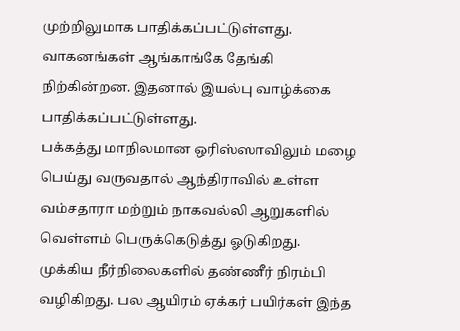முற்றிலுமாக பாதிக்கப்பட்டுள்ளது. வாகனங்கள் ஆங்காங்கே தேங்கி நிற்கின்றன. இதனால் இயல்பு வாழ்க்கை பாதிக்கப்பட்டுள்ளது.
பக்கத்து மாநிலமான ஒரிஸ்ஸாவிலும் மழை பெய்து வருவதால் ஆந்திராவில் உள்ள வம்சதாரா மற்றும் நாகவல்லி ஆறுகளில் வெள்ளம் பெருக்கெடுத்து ஓடுகிறது. முக்கிய நீர்நிலைகளில் தண்ணீர் நிரம்பி வழிகிறது. பல ஆயிரம் ஏக்கர் பயிர்கள் இந்த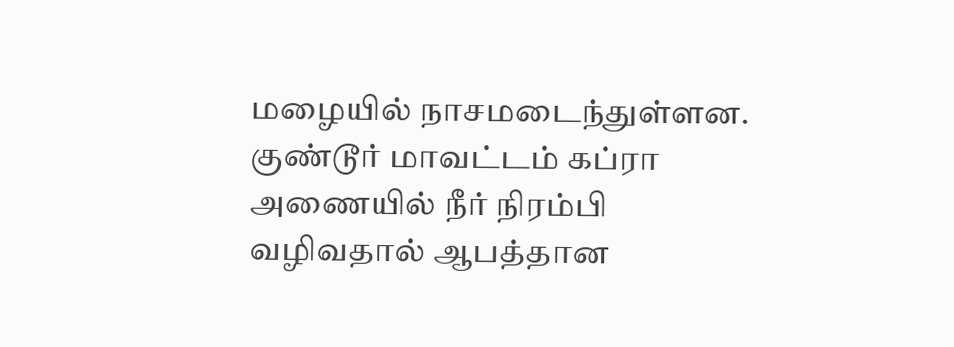மழையில் நாசமடைந்துள்ளன.
குண்டூர் மாவட்டம் கப்ரா அணையில் நீர் நிரம்பி வழிவதால் ஆபத்தான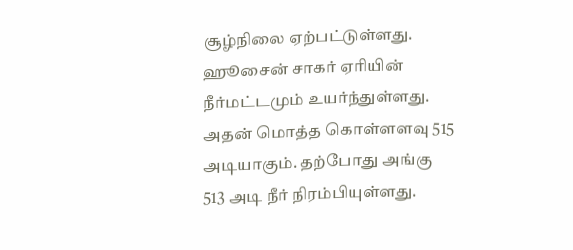சூழ்நிலை ஏற்பட்டுள்ளது. ஹூசைன் சாகர் ஏரியின் நீர்மட்டமும் உயர்ந்துள்ளது. அதன் மொத்த கொள்ளளவு 515 அடியாகும். தற்போது அங்கு 513 அடி நீர் நிரம்பியுள்ளது.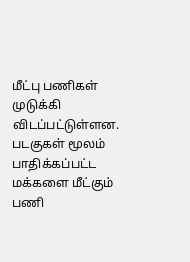மீட்பு பணிகள் முடுக்கி விடப்பட்டுள்ளன. படகுகள் மூலம் பாதிக்கப்பட்ட மக்களை மீட்கும் பணி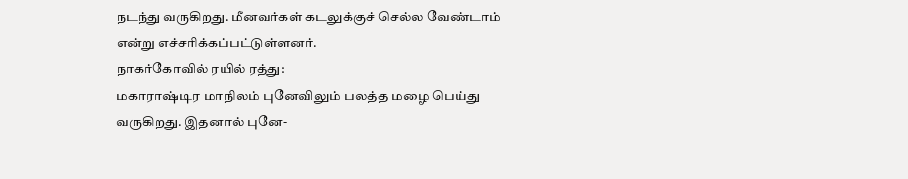நடந்து வருகிறது. மீனவர்கள் கடலுக்குச் செல்ல வேண்டாம் என்று எச்சரிக்கப்பட்டுள்ளனர்.
நாகர்கோவில் ரயில் ரத்து:
மகாராஷ்டிர மாநிலம் புனேவிலும் பலத்த மழை பெய்து வருகிறது. இதனால் புனே-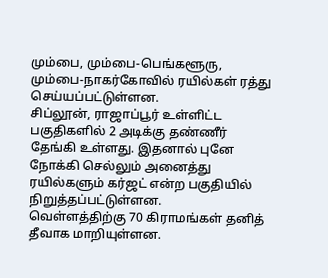மும்பை, மும்பை-பெங்களூரு, மும்பை-நாகர்கோவில் ரயில்கள் ரத்து செய்யப்பட்டுள்ளன.
சிப்லூன், ராஜாப்பூர் உள்ளிட்ட பகுதிகளில் 2 அடிக்கு தண்ணீர் தேங்கி உள்ளது. இதனால் புனே நோக்கி செல்லும் அனைத்து ரயில்களும் கர்ஜட் என்ற பகுதியில் நிறுத்தப்பட்டுள்ளன.
வெள்ளத்திற்கு 70 கிராமங்கள் தனித் தீவாக மாறியுள்ளன.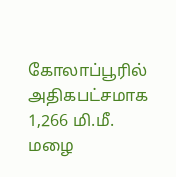கோலாப்பூரில் அதிகபட்சமாக 1,266 மி.மீ. மழை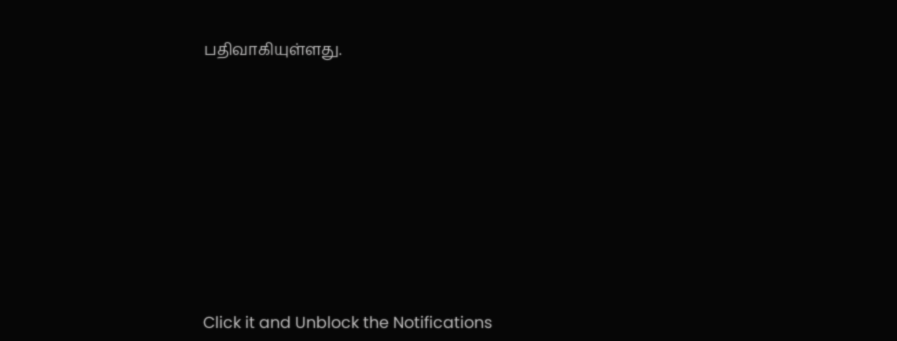பதிவாகியுள்ளது.












Click it and Unblock the Notifications